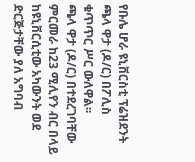የቡሌ ሆራ ዩኒቨርስቲ ፕሬዝደንት ጫላ ዋታ (ዶ/ር) በፖሊስ ቁጥጥር ሥር ውለዋል፡፡
ጫላ ዋታ (ዶ/ር) በተደረገባቸው ምርመራ ከ23 ሚሊየን ብር በላይ ከዩኒቨርሲቲው አካውንት ወደ ድርጅታቸው ያለ አግባብ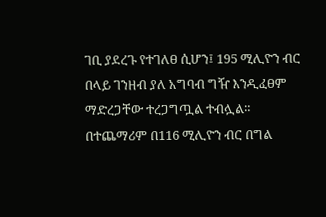ገቢ ያደረጉ የተገለፀ ሲሆን፤ 195 ሚሊዮን ብር በላይ ገንዘብ ያለ አግባብ ግዥ እንዲፈፀም ማድረጋቸው ተረጋግጧል ተብሏል።
በተጨማሪም በ116 ሚሊዮን ብር በግል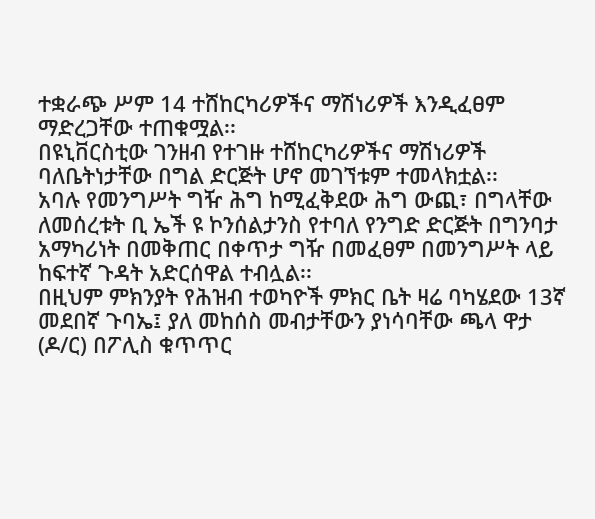ተቋራጭ ሥም 14 ተሸከርካሪዎችና ማሽነሪዎች እንዲፈፀም ማድረጋቸው ተጠቁሟል፡፡
በዩኒቨርስቲው ገንዘብ የተገዙ ተሸከርካሪዎችና ማሽነሪዎች ባለቤትነታቸው በግል ድርጅት ሆኖ መገኘቱም ተመላክቷል፡፡
አባሉ የመንግሥት ግዥ ሕግ ከሚፈቅደው ሕግ ውጪ፣ በግላቸው ለመሰረቱት ቢ ኤች ዩ ኮንሰልታንስ የተባለ የንግድ ድርጅት በግንባታ አማካሪነት በመቅጠር በቀጥታ ግዥ በመፈፀም በመንግሥት ላይ ከፍተኛ ጉዳት አድርሰዋል ተብሏል፡፡
በዚህም ምክንያት የሕዝብ ተወካዮች ምክር ቤት ዛሬ ባካሄደው 13ኛ መደበኛ ጉባኤ፤ ያለ መከሰስ መብታቸውን ያነሳባቸው ጫላ ዋታ (ዶ/ር) በፖሊስ ቁጥጥር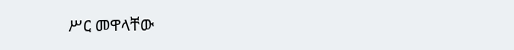ሥር መዋላቸው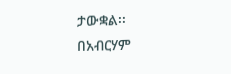ታውቋል፡፡
በአብርሃም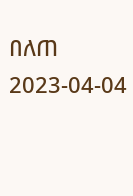በለጠ
2023-04-04